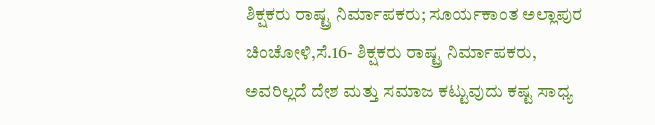ಶಿಕ್ಷಕರು ರಾಷ್ಟ್ರ ನಿರ್ಮಾಪಕರು; ಸೂರ್ಯಕಾಂತ ಅಲ್ಲಾಪುರ
ಚಿಂಚೋಳಿ,ಸೆ.16- ಶಿಕ್ಷಕರು ರಾಷ್ಟ್ರ ನಿರ್ಮಾಪಕರು, ಅವರಿಲ್ಲದೆ ದೇಶ ಮತ್ತು ಸಮಾಜ ಕಟ್ಟುವುದು ಕಷ್ಟ ಸಾಧ್ಯ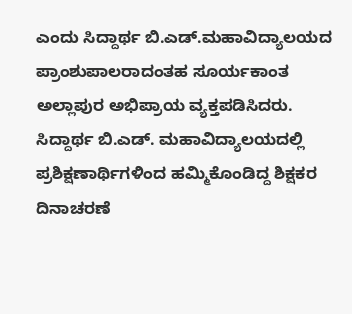ಎಂದು ಸಿದ್ದಾರ್ಥ ಬಿ.ಎಡ್.ಮಹಾವಿದ್ಯಾಲಯದ ಪ್ರಾಂಶುಪಾಲರಾದಂತಹ ಸೂರ್ಯಕಾಂತ ಅಲ್ಲಾಪುರ ಅಭಿಪ್ರಾಯ ವ್ಯಕ್ತಪಡಿಸಿದರು.
ಸಿದ್ದಾರ್ಥ ಬಿ.ಎಡ್. ಮಹಾವಿದ್ಯಾಲಯದಲ್ಲಿ ಪ್ರಶಿಕ್ಷಣಾರ್ಥಿಗಳಿಂದ ಹಮ್ಮಿಕೊಂಡಿದ್ದ ಶಿಕ್ಷಕರ ದಿನಾಚರಣೆ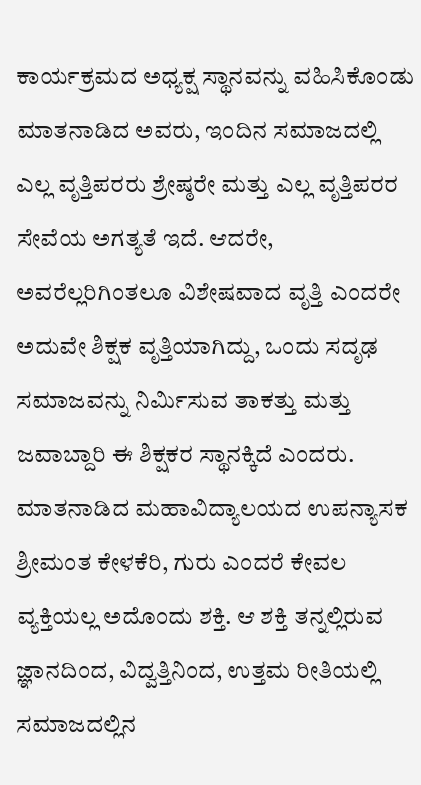ಕಾರ್ಯಕ್ರಮದ ಅಧ್ಯಕ್ಷ ಸ್ಥಾನವನ್ನು ವಹಿಸಿಕೊಂಡು ಮಾತನಾಡಿದ ಅವರು, ಇಂದಿನ ಸಮಾಜದಲ್ಲಿ ಎಲ್ಲ ವೃತ್ತಿಪರರು ಶ್ರೇಷ್ಠರೇ ಮತ್ತು ಎಲ್ಲ ವೃತ್ತಿಪರರ ಸೇವೆಯ ಅಗತ್ಯತೆ ಇದೆ. ಆದರೇ, ಅವರೆಲ್ಲರಿಗಿಂತಲೂ ವಿಶೇಷವಾದ ವೃತ್ತಿ ಎಂದರೇ ಅದುವೇ ಶಿಕ್ಷಕ ವೃತ್ತಿಯಾಗಿದ್ದು, ಒಂದು ಸದೃಢ ಸಮಾಜವನ್ನು ನಿರ್ಮಿಸುವ ತಾಕತ್ತು ಮತ್ತು ಜವಾಬ್ದಾರಿ ಈ ಶಿಕ್ಷಕರ ಸ್ಥಾನಕ್ಕಿದೆ ಎಂದರು.
ಮಾತನಾಡಿದ ಮಹಾವಿದ್ಯಾಲಯದ ಉಪನ್ಯಾಸಕ ಶ್ರೀಮಂತ ಕೇಳಕೆರಿ, ಗುರು ಎಂದರೆ ಕೇವಲ ವ್ಯಕ್ತಿಯಲ್ಲ ಅದೊಂದು ಶಕ್ತಿ. ಆ ಶಕ್ತಿ ತನ್ನಲ್ಲಿರುವ ಜ್ಞಾನದಿಂದ, ವಿದ್ವತ್ತಿನಿಂದ, ಉತ್ತಮ ರೀತಿಯಲ್ಲಿ ಸಮಾಜದಲ್ಲಿನ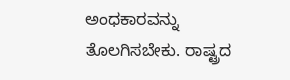ಅಂಧಕಾರವನ್ನು ತೊಲಗಿಸಬೇಕು. ರಾಷ್ಟ್ರದ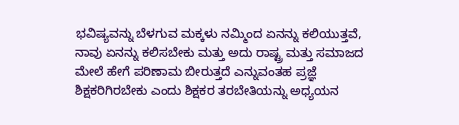ಭವಿಷ್ಯವನ್ನು ಬೆಳಗುವ ಮಕ್ಕಳು ನಮ್ಮಿಂದ ಏನನ್ನು ಕಲಿಯುತ್ತವೆ, ನಾವು ಏನನ್ನು ಕಲಿಸಬೇಕು ಮತ್ತು ಅದು ರಾಷ್ಟ್ರ ಮತ್ತು ಸಮಾಜದ ಮೇಲೆ ಹೇಗೆ ಪರಿಣಾಮ ಬೀರುತ್ತದೆ ಎನ್ನುವಂತಹ ಪ್ರಜ್ಞೆ ಶಿಕ್ಷಕರಿಗಿರಬೇಕು ಎಂದು ಶಿಕ್ಷಕರ ತರಬೇತಿಯನ್ನು ಅಧ್ಯಯನ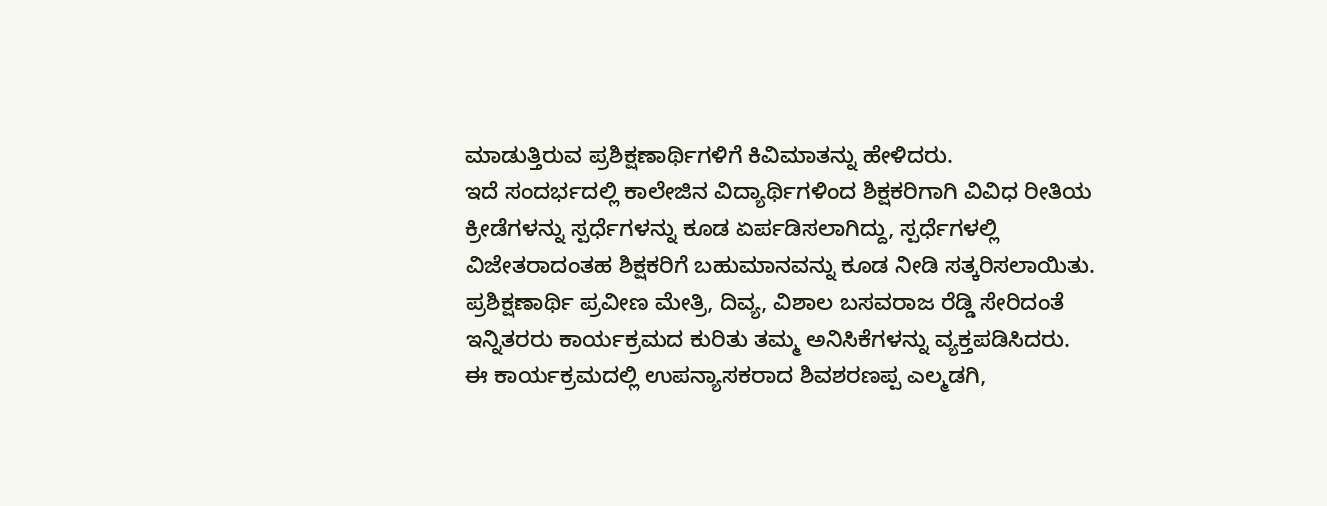ಮಾಡುತ್ತಿರುವ ಪ್ರಶಿಕ್ಷಣಾರ್ಥಿಗಳಿಗೆ ಕಿವಿಮಾತನ್ನು ಹೇಳಿದರು.
ಇದೆ ಸಂದರ್ಭದಲ್ಲಿ ಕಾಲೇಜಿನ ವಿದ್ಯಾರ್ಥಿಗಳಿಂದ ಶಿಕ್ಷಕರಿಗಾಗಿ ವಿವಿಧ ರೀತಿಯ ಕ್ರೀಡೆಗಳನ್ನು ಸ್ಪರ್ಧೆಗಳನ್ನು ಕೂಡ ಏರ್ಪಡಿಸಲಾಗಿದ್ದು, ಸ್ಪರ್ಧೆಗಳಲ್ಲಿ ವಿಜೇತರಾದಂತಹ ಶಿಕ್ಷಕರಿಗೆ ಬಹುಮಾನವನ್ನು ಕೂಡ ನೀಡಿ ಸತ್ಕರಿಸಲಾಯಿತು. ಪ್ರಶಿಕ್ಷಣಾರ್ಥಿ ಪ್ರವೀಣ ಮೇತ್ರಿ, ದಿವ್ಯ, ವಿಶಾಲ ಬಸವರಾಜ ರೆಡ್ಡಿ ಸೇರಿದಂತೆ ಇನ್ನಿತರರು ಕಾರ್ಯಕ್ರಮದ ಕುರಿತು ತಮ್ಮ ಅನಿಸಿಕೆಗಳನ್ನು ವ್ಯಕ್ತಪಡಿಸಿದರು.
ಈ ಕಾರ್ಯಕ್ರಮದಲ್ಲಿ ಉಪನ್ಯಾಸಕರಾದ ಶಿವಶರಣಪ್ಪ ಎಲ್ಮಡಗಿ,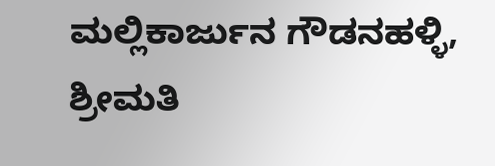ಮಲ್ಲಿಕಾರ್ಜುನ ಗೌಡನಹಳ್ಳಿ, ಶ್ರೀಮತಿ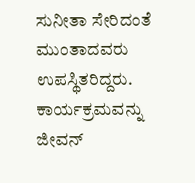ಸುನೀತಾ ಸೇರಿದಂತೆ ಮುಂತಾದವರು ಉಪಸ್ಥಿತರಿದ್ದರು. ಕಾರ್ಯಕ್ರಮವನ್ನು ಜೀವನ್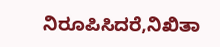ನಿರೂಪಿಸಿದರೆ,ನಿಖಿತಾ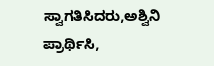ಸ್ವಾಗತಿಸಿದರು,ಅಶ್ವಿನಿ ಪ್ರಾರ್ಥಿಸಿ,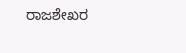ರಾಜಶೇಖರ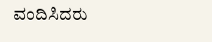ವಂದಿಸಿದರು